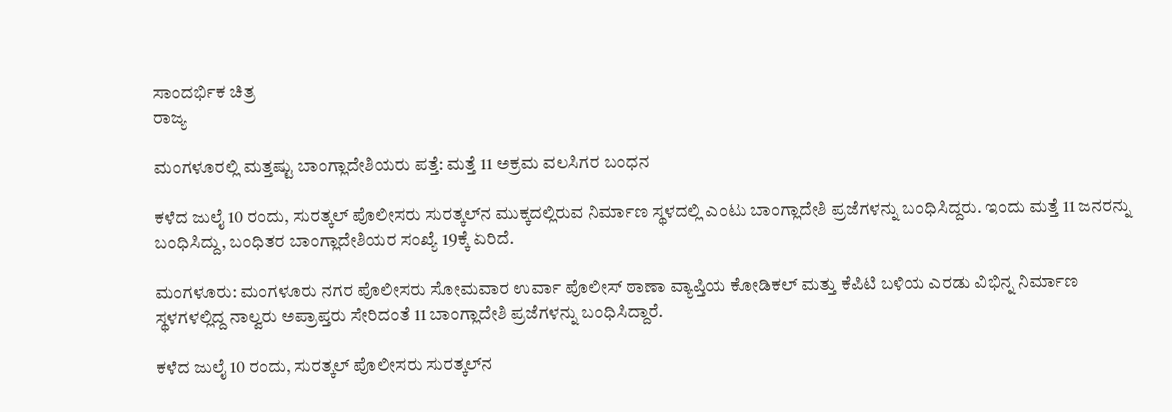ಸಾಂದರ್ಭಿಕ ಚಿತ್ರ
ರಾಜ್ಯ

ಮಂಗಳೂರಲ್ಲಿ ಮತ್ತಷ್ಟು ಬಾಂಗ್ಲಾದೇಶಿಯರು ಪತ್ತೆ: ಮತ್ತೆ 11 ಅಕ್ರಮ ವಲಸಿಗರ ಬಂಧನ

ಕಳೆದ ಜುಲೈ 10 ರಂದು, ಸುರತ್ಕಲ್ ಪೊಲೀಸರು ಸುರತ್ಕಲ್‌ನ ಮುಕ್ಕದಲ್ಲಿರುವ ನಿರ್ಮಾಣ ಸ್ಥಳದಲ್ಲಿ ಎಂಟು ಬಾಂಗ್ಲಾದೇಶಿ ಪ್ರಜೆಗಳನ್ನು ಬಂಧಿಸಿದ್ದರು. ಇಂದು ಮತ್ತೆ 11 ಜನರನ್ನು ಬಂಧಿಸಿದ್ದು, ಬಂಧಿತರ ಬಾಂಗ್ಲಾದೇಶಿಯರ ಸಂಖ್ಯೆ 19ಕ್ಕೆ ಏರಿದೆ.

ಮಂಗಳೂರು: ಮಂಗಳೂರು ನಗರ ಪೊಲೀಸರು ಸೋಮವಾರ ಉರ್ವಾ ಪೊಲೀಸ್ ಠಾಣಾ ವ್ಯಾಪ್ತಿಯ ಕೋಡಿಕಲ್ ಮತ್ತು ಕೆಪಿಟಿ ಬಳಿಯ ಎರಡು ವಿಭಿನ್ನ ನಿರ್ಮಾಣ ಸ್ಥಳಗಳಲ್ಲಿದ್ದ ನಾಲ್ವರು ಅಪ್ರಾಪ್ತರು ಸೇರಿದಂತೆ 11 ಬಾಂಗ್ಲಾದೇಶಿ ಪ್ರಜೆಗಳನ್ನು ಬಂಧಿಸಿದ್ದಾರೆ.

ಕಳೆದ ಜುಲೈ 10 ರಂದು, ಸುರತ್ಕಲ್ ಪೊಲೀಸರು ಸುರತ್ಕಲ್‌ನ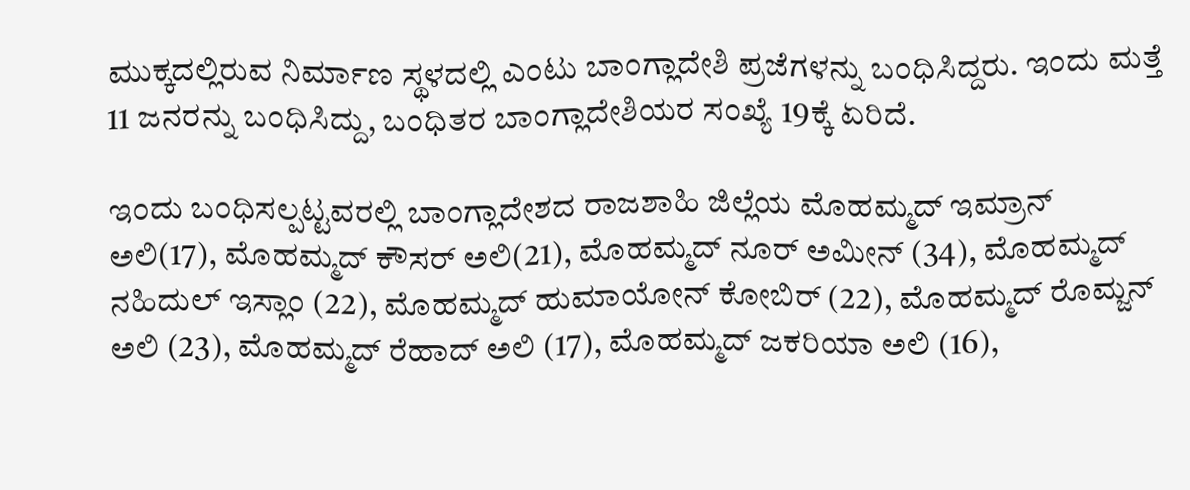ಮುಕ್ಕದಲ್ಲಿರುವ ನಿರ್ಮಾಣ ಸ್ಥಳದಲ್ಲಿ ಎಂಟು ಬಾಂಗ್ಲಾದೇಶಿ ಪ್ರಜೆಗಳನ್ನು ಬಂಧಿಸಿದ್ದರು. ಇಂದು ಮತ್ತೆ 11 ಜನರನ್ನು ಬಂಧಿಸಿದ್ದು, ಬಂಧಿತರ ಬಾಂಗ್ಲಾದೇಶಿಯರ ಸಂಖ್ಯೆ 19ಕ್ಕೆ ಏರಿದೆ.

ಇಂದು ಬಂಧಿಸಲ್ಪಟ್ಟವರಲ್ಲಿ ಬಾಂಗ್ಲಾದೇಶದ ರಾಜಶಾಹಿ ಜಿಲ್ಲೆಯ ಮೊಹಮ್ಮದ್ ಇಮ್ರಾನ್ ಅಲಿ(17), ಮೊಹಮ್ಮದ್ ಕೌಸರ್ ಅಲಿ(21), ಮೊಹಮ್ಮದ್ ನೂರ್ ಅಮೀನ್ (34), ಮೊಹಮ್ಮದ್ ನಹಿದುಲ್ ಇಸ್ಲಾಂ (22), ಮೊಹಮ್ಮದ್ ಹುಮಾಯೋನ್ ಕೋಬಿರ್ (22), ಮೊಹಮ್ಮದ್ ರೊಮ್ಜನ್ ಅಲಿ (23), ಮೊಹಮ್ಮದ್ ರೆಹಾದ್ ಅಲಿ (17), ಮೊಹಮ್ಮದ್ ಜಕರಿಯಾ ಅಲಿ (16),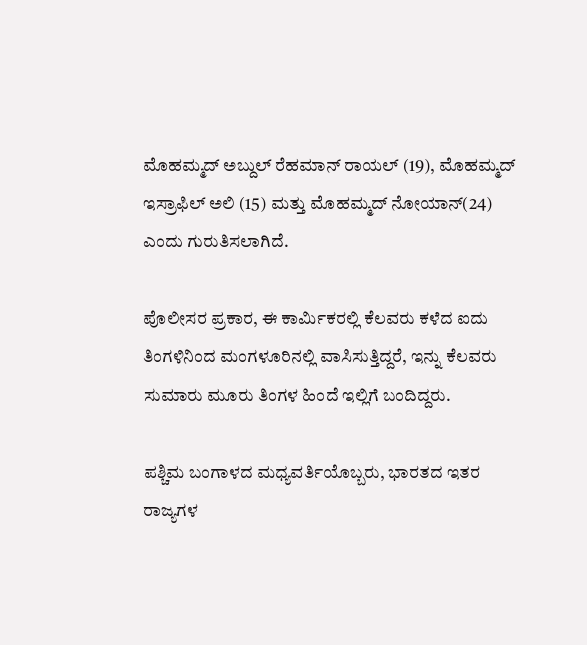ಮೊಹಮ್ಮದ್ ಅಬ್ದುಲ್ ರೆಹಮಾನ್ ರಾಯಲ್ (19), ಮೊಹಮ್ಮದ್ ಇಸ್ರಾಫಿಲ್ ಅಲಿ (15) ಮತ್ತು ಮೊಹಮ್ಮದ್ ನೋಯಾನ್(24) ಎಂದು ಗುರುತಿಸಲಾಗಿದೆ.

ಪೊಲೀಸರ ಪ್ರಕಾರ, ಈ ಕಾರ್ಮಿಕರಲ್ಲಿ ಕೆಲವರು ಕಳೆದ ಐದು ತಿಂಗಳಿನಿಂದ ಮಂಗಳೂರಿನಲ್ಲಿ ವಾಸಿಸುತ್ತಿದ್ದರೆ, ಇನ್ನು ಕೆಲವರು ಸುಮಾರು ಮೂರು ತಿಂಗಳ ಹಿಂದೆ ಇಲ್ಲಿಗೆ ಬಂದಿದ್ದರು.

ಪಶ್ಚಿಮ ಬಂಗಾಳದ ಮಧ್ಯವರ್ತಿಯೊಬ್ಬರು, ಭಾರತದ ಇತರ ರಾಜ್ಯಗಳ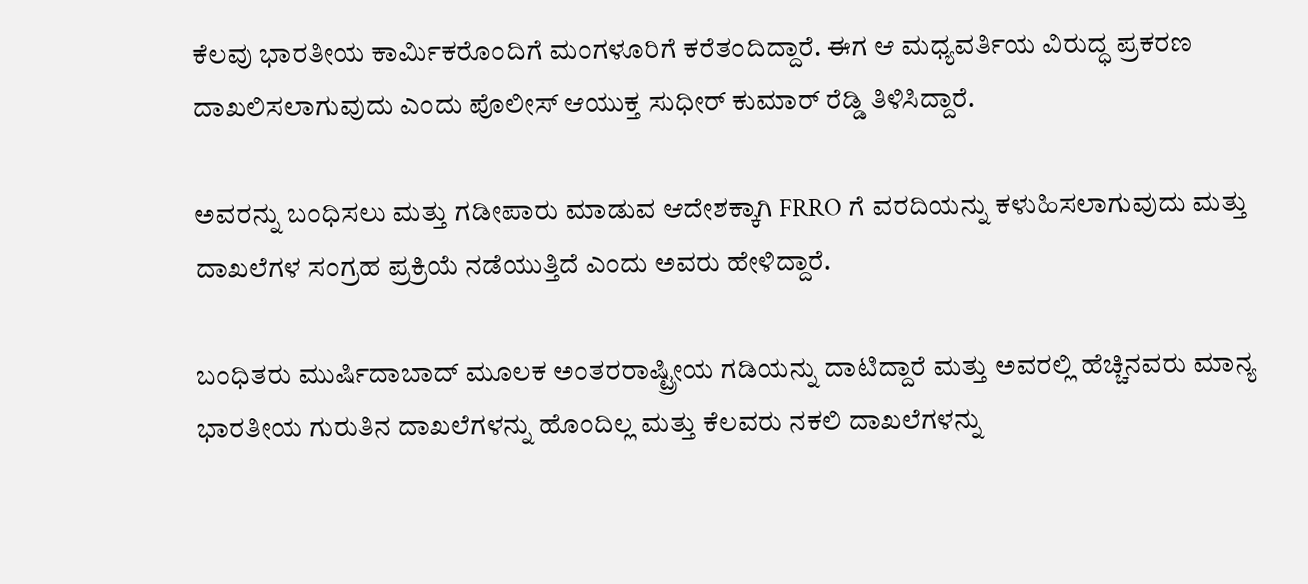ಕೆಲವು ಭಾರತೀಯ ಕಾರ್ಮಿಕರೊಂದಿಗೆ ಮಂಗಳೂರಿಗೆ ಕರೆತಂದಿದ್ದಾರೆ. ಈಗ ಆ ಮಧ್ಯವರ್ತಿಯ ವಿರುದ್ಧ ಪ್ರಕರಣ ದಾಖಲಿಸಲಾಗುವುದು ಎಂದು ಪೊಲೀಸ್ ಆಯುಕ್ತ ಸುಧೀರ್ ಕುಮಾರ್ ರೆಡ್ಡಿ ತಿಳಿಸಿದ್ದಾರೆ.

ಅವರನ್ನು ಬಂಧಿಸಲು ಮತ್ತು ಗಡೀಪಾರು ಮಾಡುವ ಆದೇಶಕ್ಕಾಗಿ FRRO ಗೆ ವರದಿಯನ್ನು ಕಳುಹಿಸಲಾಗುವುದು ಮತ್ತು ದಾಖಲೆಗಳ ಸಂಗ್ರಹ ಪ್ರಕ್ರಿಯೆ ನಡೆಯುತ್ತಿದೆ ಎಂದು ಅವರು ಹೇಳಿದ್ದಾರೆ.

ಬಂಧಿತರು ಮುರ್ಷಿದಾಬಾದ್ ಮೂಲಕ ಅಂತರರಾಷ್ಟ್ರೀಯ ಗಡಿಯನ್ನು ದಾಟಿದ್ದಾರೆ ಮತ್ತು ಅವರಲ್ಲಿ ಹೆಚ್ಚಿನವರು ಮಾನ್ಯ ಭಾರತೀಯ ಗುರುತಿನ ದಾಖಲೆಗಳನ್ನು ಹೊಂದಿಲ್ಲ ಮತ್ತು ಕೆಲವರು ನಕಲಿ ದಾಖಲೆಗಳನ್ನು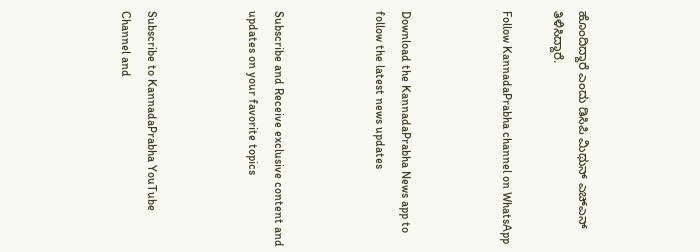ಹೊಂದಿದ್ದಾರೆ ಎಂದು ಡಿಸಿಪಿ ಮಿಥುನ್ ಎಚ್ಎನ್ ತಿಳಿಸಿದ್ದಾರೆ.

Follow KannadaPrabha channel on WhatsApp



Download the KannadaPrabha News app to follow the latest news updates



Subscribe and Receive exclusive content and updates on your favorite topics



Subscribe to KannadaPrabha YouTube Channel and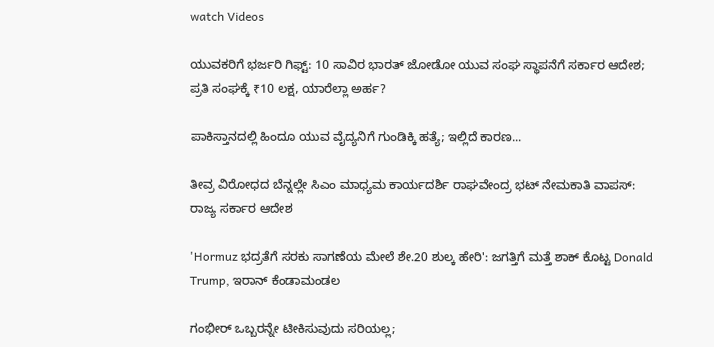watch Videos

ಯುವಕರಿಗೆ ಭರ್ಜರಿ ಗಿಫ್ಟ್: 10 ಸಾವಿರ ಭಾರತ್ ಜೋಡೋ ಯುವ ಸಂಘ ಸ್ಥಾಪನೆಗೆ ಸರ್ಕಾರ ಆದೇಶ; ಪ್ರತಿ ಸಂಘಕ್ಕೆ ₹10 ಲಕ್ಷ, ಯಾರೆಲ್ಲಾ ಅರ್ಹ?

ಪಾಕಿಸ್ತಾನದಲ್ಲಿ ಹಿಂದೂ ಯುವ ವೈದ್ಯನಿಗೆ ಗುಂಡಿಕ್ಕಿ ಹತ್ಯೆ; ಇಲ್ಲಿದೆ ಕಾರಣ...

ತೀವ್ರ ವಿರೋಧದ ಬೆನ್ನಲ್ಲೇ ಸಿಎಂ ಮಾಧ್ಯಮ ಕಾರ್ಯದರ್ಶಿ ರಾಘವೇಂದ್ರ ಭಟ್ ನೇಮಕಾತಿ ವಾಪಸ್: ರಾಜ್ಯ ಸರ್ಕಾರ ಆದೇಶ

'Hormuz ಭದ್ರತೆಗೆ ಸರಕು ಸಾಗಣೆಯ ಮೇಲೆ ಶೇ.20 ಶುಲ್ಕ ಹೇರಿ': ಜಗತ್ತಿಗೆ ಮತ್ತೆ ಶಾಕ್ ಕೊಟ್ಟ Donald Trump, ಇರಾನ್ ಕೆಂಡಾಮಂಡಲ

ಗಂಭೀರ್ ಒಬ್ಬರನ್ನೇ ಟೀಕಿಸುವುದು ಸರಿಯಲ್ಲ;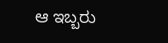ಆ ಇಬ್ಬರು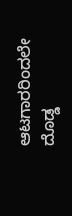ಆಟಗಾರರಿಂದಲೇ ದೊಡ್ಡ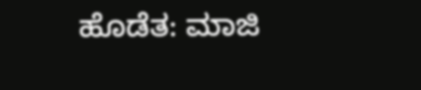ಹೊಡೆತ: ಮಾಜಿ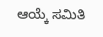ಆಯ್ಕೆ ಸಮಿತಿ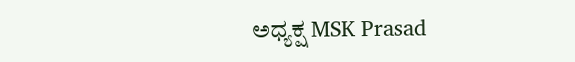ಅಧ್ಯಕ್ಷ MSK Prasad